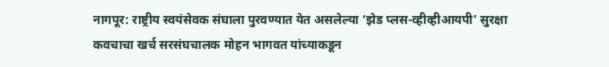नागपूर: राष्ट्रीय स्वयंसेवक संघाला पुरवण्यात येत असलेल्या ‘झेड प्लस-व्हीव्हीआयपी’ सुरक्षा कवचाचा खर्च सरसंघचालक मोहन भागवत यांच्याकडून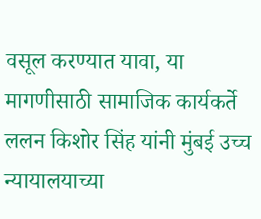वसूल करण्यात यावा, या मागणीसाठी सामाजिक कार्यकर्ते ललन किशोर सिंह यांनी मुंबई उच्च न्यायालयाच्या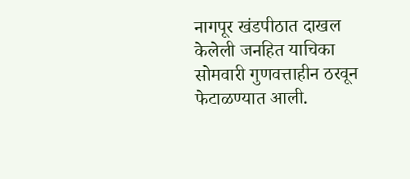नागपूर खंडपीठात दाखल केलेली जनहित याचिका सोमवारी गुणवत्ताहीन ठरवून फेटाळण्यात आली.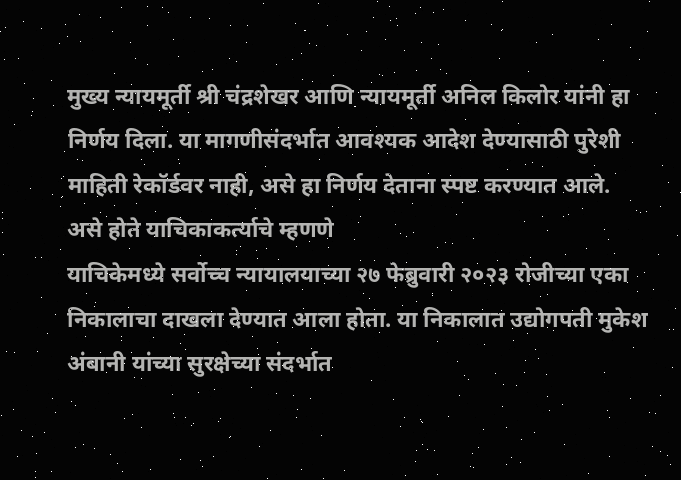मुख्य न्यायमूर्ती श्री चंद्रशेखर आणि न्यायमूर्ती अनिल किलोर यांनी हा निर्णय दिला. या मागणीसंदर्भात आवश्यक आदेश देण्यासाठी पुरेशी माहिती रेकॉर्डवर नाही, असे हा निर्णय देताना स्पष्ट करण्यात आले.
असे होते याचिकाकर्त्याचे म्हणणे
याचिकेमध्ये सर्वोच्च न्यायालयाच्या २७ फेब्रुवारी २०२३ रोजीच्या एका निकालाचा दाखला देण्यात आला होता. या निकालात उद्योगपती मुकेश अंबानी यांच्या सुरक्षेच्या संदर्भात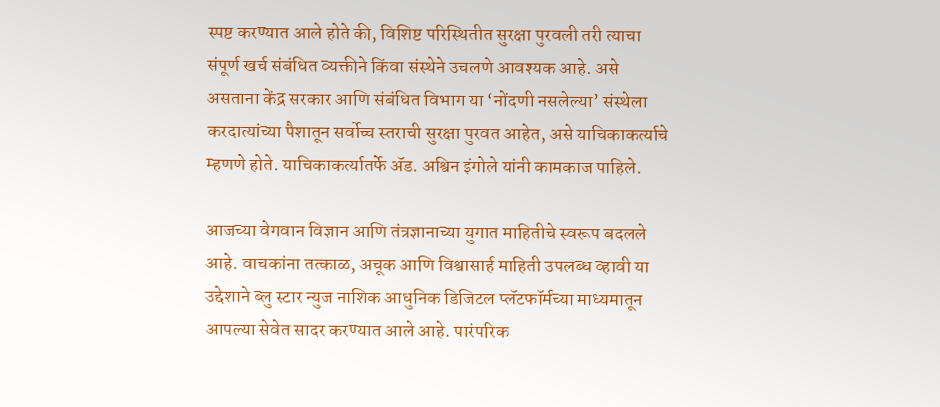स्पष्ट करण्यात आले होते की, विशिष्ट परिस्थितीत सुरक्षा पुरवली तरी त्याचा संपूर्ण खर्च संबंधित व्यक्तीने किंवा संस्थेने उचलणे आवश्यक आहे. असे असताना केंद्र सरकार आणि संबंधित विभाग या ‘नोंदणी नसलेल्या’ संस्थेला करदात्यांच्या पैशातून सर्वोच्च स्तराची सुरक्षा पुरवत आहेत, असे याचिकाकर्त्याचे म्हणणे होते. याचिकाकर्त्यातर्फे ॲड. अश्विन इंगोले यांनी कामकाज पाहिले.

आजच्या वेगवान विज्ञान आणि तंत्रज्ञानाच्या युगात माहितीचे स्वरूप बदलले आहे. वाचकांना तत्काळ, अचूक आणि विश्वासार्ह माहिती उपलब्ध व्हावी या उद्देशाने ब्लु स्टार न्युज नाशिक आधुनिक डिजिटल प्लॅटफॉर्मच्या माध्यमातून आपल्या सेवेत सादर करण्यात आले आहे. पारंपरिक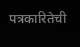पत्रकारितेची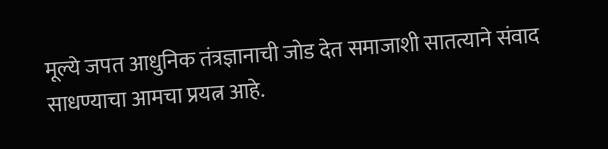मूल्ये जपत आधुनिक तंत्रज्ञानाची जोड देत समाजाशी सातत्याने संवाद साधण्याचा आमचा प्रयत्न आहे.